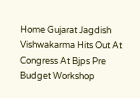Home Gujarat Jagdish Vishwakarma Hits Out At Congress At Bjps Pre Budget Workshop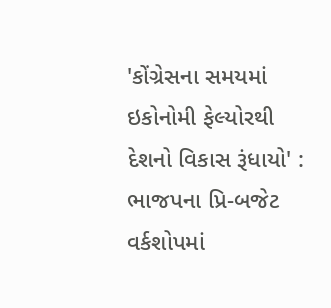'કોંગ્રેસના સમયમાં ઇકોનોમી ફેલ્યોરથી દેશનો વિકાસ રૂંધાયો' : ભાજપના પ્રિ-બજેટ વર્કશોપમાં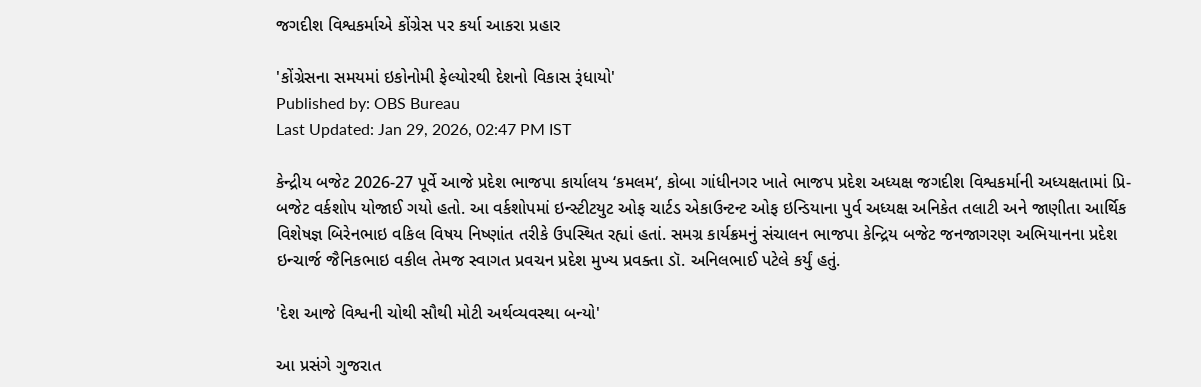જગદીશ વિશ્વકર્માએ કોંગ્રેસ પર કર્યા આકરા પ્રહાર

'કોંગ્રેસના સમયમાં ઇકોનોમી ફેલ્યોરથી દેશનો વિકાસ રૂંધાયો'
Published by: OBS Bureau
Last Updated: Jan 29, 2026, 02:47 PM IST

કેન્દ્રીય બજેટ 2026-27 પૂર્વે આજે પ્રદેશ ભાજપા કાર્યાલય ‘કમલમ‘, કોબા ગાંધીનગર ખાતે ભાજપ પ્રદેશ અધ્યક્ષ જગદીશ વિશ્વકર્માની અધ્યક્ષતામાં પ્રિ-બજેટ વર્કશોપ યોજાઈ ગયો હતો. આ વર્કશોપમાં ઇન્સ્ટીટયુટ ઓફ ચાર્ટડ એકાઉન્ટન્ટ ઓફ ઇન્ડિયાના પુર્વ અધ્યક્ષ અનિકેત તલાટી અને જાણીતા આર્થિક વિશેષજ્ઞ બિરેનભાઇ વકિલ વિષય નિષ્ણાંત તરીકે ઉપસ્થિત રહ્યાં હતાં. સમગ્ર કાર્યક્રમનું સંચાલન ભાજપા કેન્દ્રિય બજેટ જનજાગરણ અભિયાનના પ્રદેશ ઇન્ચાર્જ જૈનિકભાઇ વકીલ તેમજ સ્વાગત પ્રવચન પ્રદેશ મુખ્ય પ્રવક્તા ડૉ. અનિલભાઈ પટેલે કર્યું હતું.

'દેશ આજે વિશ્વની ચોથી સૌથી મોટી અર્થવ્યવસ્થા બન્યો'

આ પ્રસંગે ગુજરાત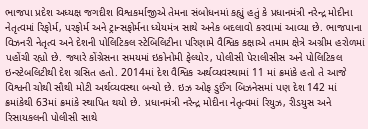ભાજપા પ્રદેશ અધ્યક્ષ જગદીશ વિશ્વકર્માજીએ તેમના સંબોધનમાં કહ્યું હતું કે પ્રધાનમંત્રી નરેન્દ્ર મોદીના નેતૃત્વમાં રિફોર્મ, પરફોર્મ અને ટ્રાન્સફોર્મના ધ્યેયમંત્ર સાથે અનેક બદલાવો કરવામાં આવ્યા છે. ભાજપાના વિઝનરી નેતૃત્વ અને દેશની પોલિટિકલ સ્ટેબિલિટીના પરિણામે વૈશ્વિક કક્ષાએ તમામ ક્ષેત્રે અગ્રીમ હરોળમાં પહોંચી રહ્યો છે. જ્યારે કોંગ્રેસના સમયમાં ઇકોનોમી ફેલ્યોર, પોલીસી પેરાલીસીસ અને પોલિટિકલ ઇન્સ્ટેબલિટીથી દેશ ગ્રસિત હતો. 2014માં દેશ વૈશ્વિક અર્થવ્યવસ્થામાં 11 માં ક્રમાંકે હતો તે આજે વિશ્વની ચોથી સૌથી મોટી અર્થવ્યવસ્થા બન્યો છે. ઇઝ ઓફ ડુઈંગ બિઝનેસમાં પણ દેશ 142 માં ક્રમાંકેથી 63માં ક્રમાંકે સ્થાપિત થયો છે. પ્રધાનમંત્રી નરેન્દ્ર મોદીના નેતૃત્વમાં રિયુઝ, રીડયુસ અને રિસાયકલની પોલીસી સાથે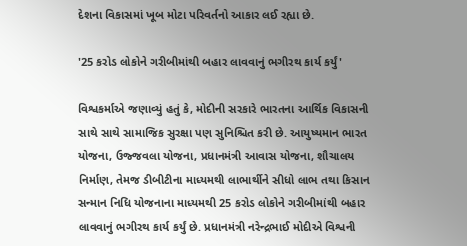દેશના વિકાસમાં ખૂબ મોટા પરિવર્તનો આકાર લઈ રહ્યા છે.

'25 કરોડ લોકોને ગરીબીમાંથી બહાર લાવવાનું ભગીરથ કાર્ય કર્યું'

વિશ્વકર્માએ જણાવ્યું હતું કે, મોદીની સરકારે ભારતના આર્થિક વિકાસની સાથે સાથે સામાજિક સુરક્ષા પણ સુનિશ્ચિત કરી છે. આયુષ્યમાન ભારત યોજના, ઉજ્જવલા યોજના, પ્રધાનમંત્રી આવાસ યોજના, શૌચાલય નિર્માણ, તેમજ ડીબીટીના માધ્યમથી લાભાર્થીને સીધો લાભ તથા કિસાન સન્માન નિધિ યોજનાના માધ્યમથી 25 કરોડ લોકોને ગરીબીમાંથી બહાર લાવવાનું ભગીરથ કાર્ય કર્યું છે. પ્રધાનમંત્રી નરેન્દ્રભાઈ મોદીએ વિશ્વની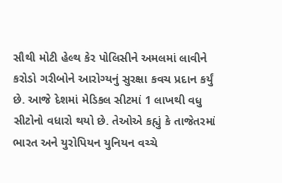સૌથી મોટી હેલ્થ કેર પોલિસીને અમલમાં લાવીને કરોડો ગરીબોને આરોગ્યનું સુરક્ષા કવચ પ્રદાન કર્યું છે. આજે દેશમાં મેડિકલ સીટમાં 1 લાખથી વધુ સીટોનો વધારો થયો છે. તેઓએ કહ્યું કે તાજેતરમાં ભારત અને યુરોપિયન યુનિયન વચ્ચે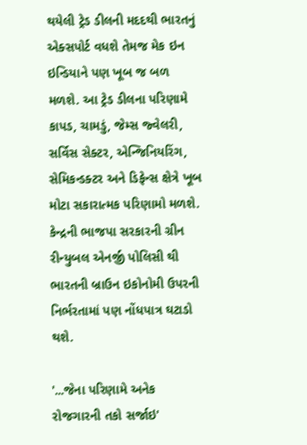થયેલી ટ્રેડ ડીલની મદદથી ભારતનું એક્સપોર્ટ વધશે તેમજ મેક ઇન ઇન્ડિયાને પણ ખૂબ જ બળ મળશે. આ ટ્રેડ ડીલના પરિણામે કાપડ, ચામડું, જેમ્સ જ્વેલરી, સર્વિસ સેક્ટર, એન્જિનિયરિંગ, સેમિકન્ડક્ટર અને ડિફેન્સ ક્ષેત્રે ખૂબ મોટા સકારાત્મક પરિણામો મળશે. કેન્દ્રની ભાજપા સરકારની ગ્રીન રીન્યુબલ એનર્જી પોલિસી થી ભારતની બ્રાઉન ઇકોનોમી ઉપરની નિર્ભરતામાં પણ નોંધપાત્ર ઘટાડો થશે.

'...જેના પરિણામે અનેક રોજગારની તકો સર્જાઇ'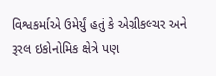વિશ્વકર્માએ ઉમેર્યું હતું કે એગ્રીકલ્ચર અને રૂરલ ઇકોનોમિક ક્ષેત્રે પણ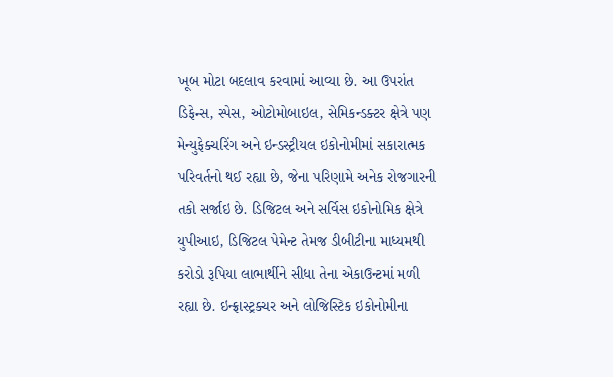ખૂબ મોટા બદલાવ કરવામાં આવ્યા છે. આ ઉપરાંત ડિફેન્સ, સ્પેસ, ઓટોમોબાઇલ, સેમિકન્ડક્ટર ક્ષેત્રે પણ મેન્યુફેક્ચરિંગ અને ઇન્ડસ્ટ્રીયલ ઇકોનોમીમાં સકારાત્મક પરિવર્તનો થઈ રહ્યા છે, જેના પરિણામે અનેક રોજગારની તકો સર્જાઇ છે. ડિજિટલ અને સર્વિસ ઇકોનોમિક ક્ષેત્રે યુપીઆઇ, ડિજિટલ પેમેન્ટ તેમજ ડીબીટીના માધ્યમથી કરોડો રૂપિયા લાભાર્થીને સીધા તેના એકાઉન્ટમાં મળી રહ્યા છે. ઇન્ફ્રાસ્ટ્રક્ચર અને લોજિસ્ટિક ઇકોનોમીના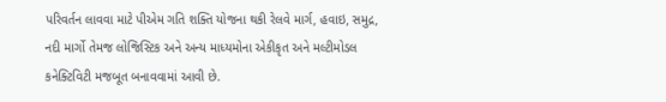પરિવર્તન લાવવા માટે પીએમ ગતિ શક્તિ યોજના થકી રેલવે માર્ગ, હવાઇ, સમુદ્ર, નદી માર્ગો તેમજ લોજિસ્ટિક અને અન્ય માધ્યમોના એકીકૃત અને મલ્ટીમોડલ કનેક્ટિવિટી મજબૂત બનાવવામાં આવી છે.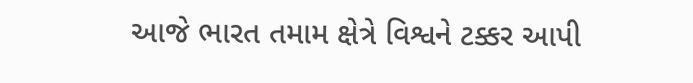આજે ભારત તમામ ક્ષેત્રે વિશ્વને ટક્કર આપી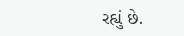રહ્યું છે.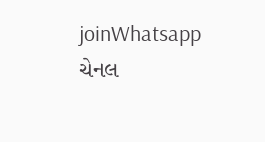joinWhatsapp ચેનલ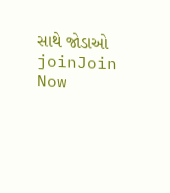સાથે જોડાઓ
joinJoin Now